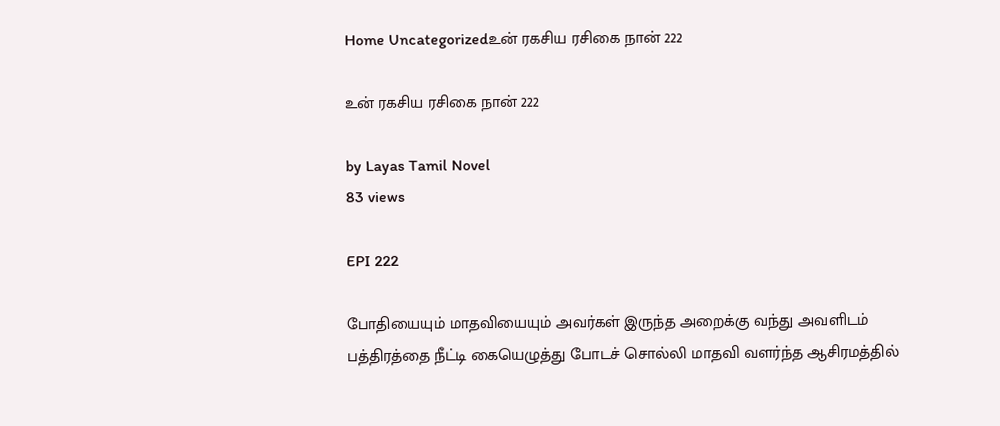Home Uncategorizedஉன் ரகசிய ரசிகை நான் 222

உன் ரகசிய ரசிகை நான் 222

by Layas Tamil Novel
83 views

EPI 222

போதியையும் மாதவியையும் அவர்கள் இருந்த அறைக்கு வந்து அவளிடம் பத்திரத்தை நீட்டி கையெழுத்து போடச் சொல்லி மாதவி வளர்ந்த ஆசிரமத்தில்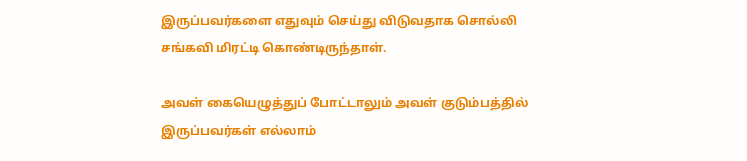இருப்பவர்களை எதுவும் செய்து விடுவதாக சொல்லி சங்கவி மிரட்டி கொண்டிருந்தாள்.

அவள் கையெழுத்துப் போட்டாலும் அவள் குடும்பத்தில் இருப்பவர்கள் எல்லாம்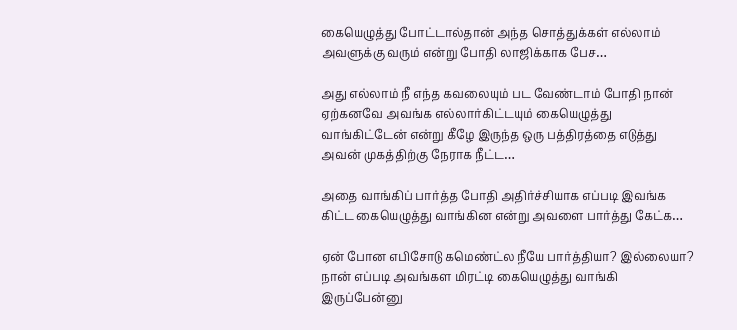கையெழுத்து போட்டால்தான் அந்த சொத்துக்கள் எல்லாம் அவளுக்கு வரும் என்று போதி லாஜிக்காக பேச…

அது எல்லாம் நீ எந்த கவலையும் பட வேண்டாம் போதி நான் ஏற்கனவே அவங்க எல்லார்கிட்டயும் கையெழுத்து வாங்கிட்டேன் என்று கீழே இருந்த ஒரு பத்திரத்தை எடுத்து அவன் முகத்திற்கு நேராக நீட்ட…

அதை வாங்கிப் பார்த்த போதி அதிர்ச்சியாக எப்படி இவங்க கிட்ட கையெழுத்து வாங்கின என்று அவளை பார்த்து கேட்க…

ஏன் போன எபிசோடு கமெண்ட்ல நீயே பார்த்தியா? இல்லையா? நான் எப்படி அவங்கள மிரட்டி கையெழுத்து வாங்கி இருப்பேன்னு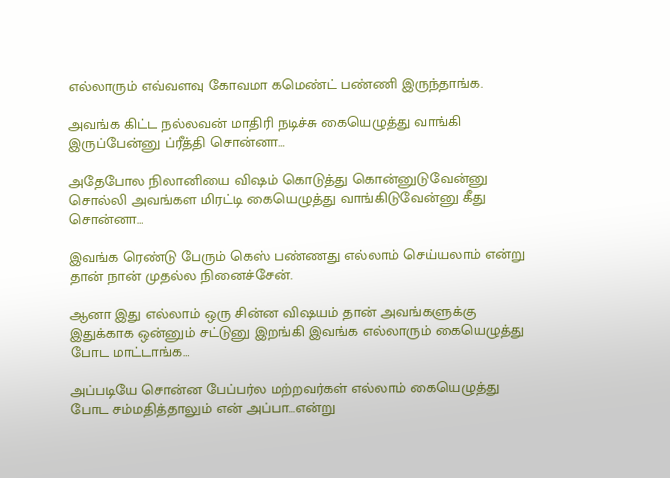எல்லாரும் எவ்வளவு கோவமா கமெண்ட் பண்ணி இருந்தாங்க.

அவங்க கிட்ட நல்லவன் மாதிரி நடிச்சு கையெழுத்து வாங்கி இருப்பேன்னு ப்ரீத்தி சொன்னா…

அதேபோல நிலானியை விஷம் கொடுத்து கொன்னுடுவேன்னு சொல்லி அவங்கள மிரட்டி கையெழுத்து வாங்கிடுவேன்னு கீது சொன்னா…

இவங்க ரெண்டு பேரும் கெஸ் பண்ணது எல்லாம் செய்யலாம் என்று தான் நான் முதல்ல நினைச்சேன்.

ஆனா இது எல்லாம் ஒரு சின்ன விஷயம் தான் அவங்களுக்கு இதுக்காக ஒன்னும் சட்டுனு இறங்கி இவங்க எல்லாரும் கையெழுத்து போட மாட்டாங்க…

அப்படியே சொன்ன பேப்பர்ல மற்றவர்கள் எல்லாம் கையெழுத்து போட சம்மதித்தாலும் என் அப்பா…என்று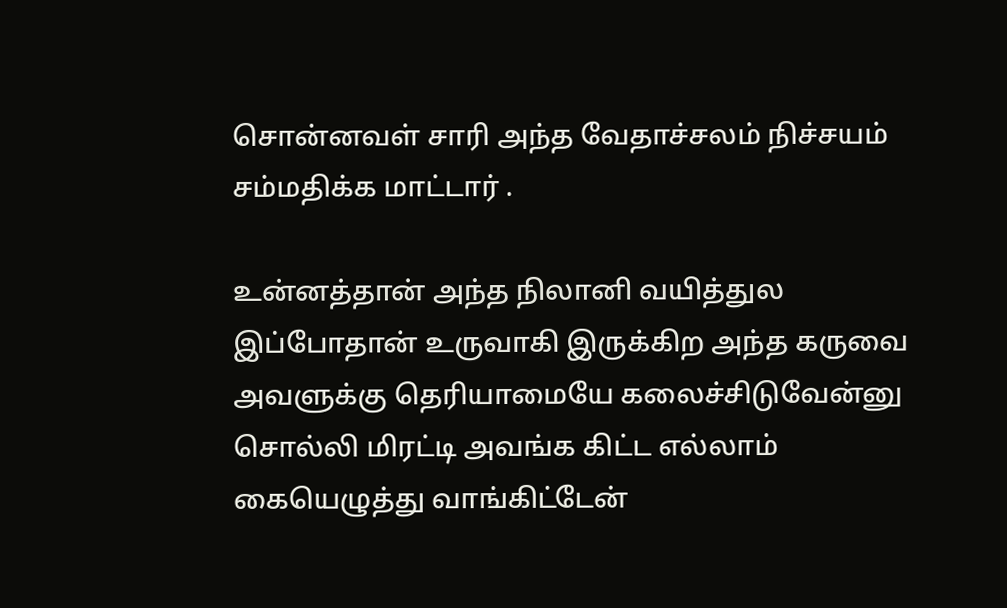சொன்னவள் சாரி அந்த வேதாச்சலம் நிச்சயம் சம்மதிக்க மாட்டார் .

உன்னத்தான் அந்த நிலானி வயித்துல இப்போதான் உருவாகி இருக்கிற அந்த கருவை அவளுக்கு தெரியாமையே கலைச்சிடுவேன்னு சொல்லி மிரட்டி அவங்க கிட்ட எல்லாம் கையெழுத்து வாங்கிட்டேன்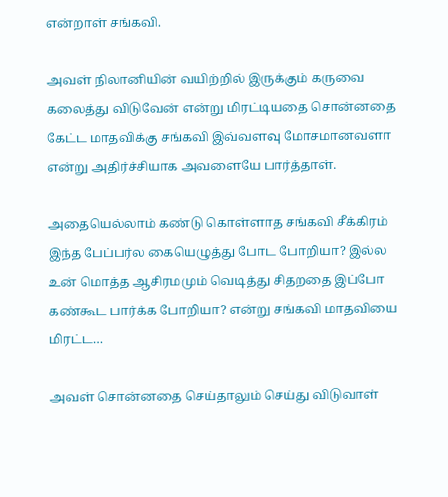என்றாள் சங்கவி.

அவள் நிலானியின் வயிற்றில் இருக்கும் கருவை கலைத்து விடுவேன் என்று மிரட்டியதை சொன்னதை கேட்ட மாதவிக்கு சங்கவி இவ்வளவு மோசமானவளா என்று அதிர்ச்சியாக அவளையே பார்த்தாள்.

அதையெல்லாம் கண்டு கொள்ளாத சங்கவி சீக்கிரம் இந்த பேப்பர்ல கையெழுத்து போட போறியா? இல்ல உன் மொத்த ஆசிரமமும் வெடித்து சிதறதை இப்போ கண்கூட பார்க்க போறியா? என்று சங்கவி மாதவியை மிரட்ட…

அவள் சொன்னதை செய்தாலும் செய்து விடுவாள்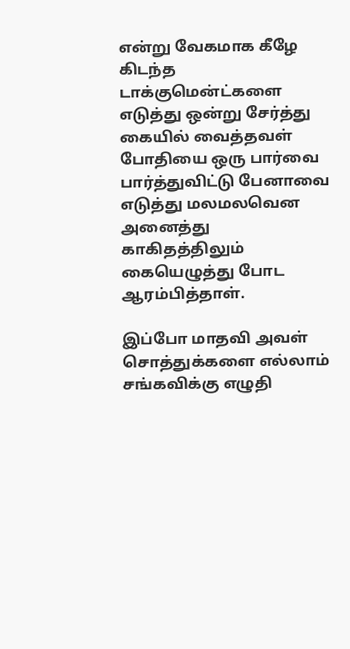என்று வேகமாக கீழே கிடந்த டாக்குமென்ட்களை எடுத்து ஒன்று சேர்த்து கையில் வைத்தவள் போதியை ஒரு பார்வை பார்த்துவிட்டு பேனாவை எடுத்து மலமலவென அனைத்து காகிதத்திலும் கையெழுத்து போட ஆரம்பித்தாள்.

இப்போ மாதவி அவள் சொத்துக்களை எல்லாம் சங்கவிக்கு எழுதி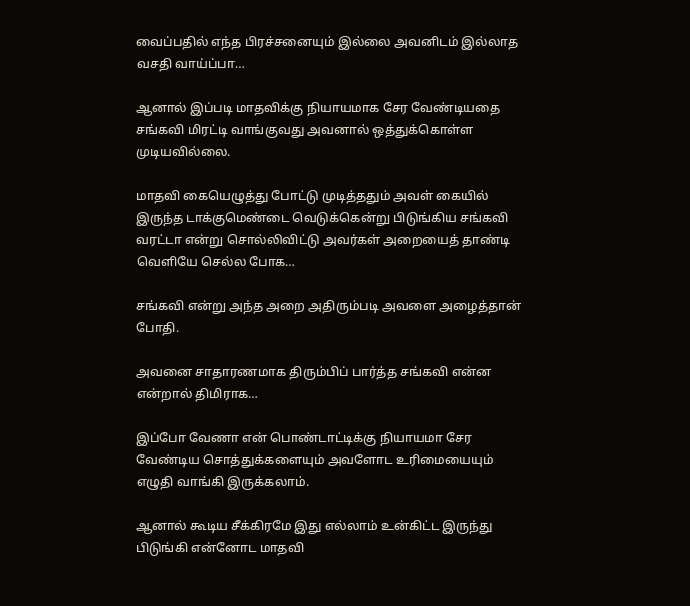வைப்பதில் எந்த பிரச்சனையும் இல்லை அவனிடம் இல்லாத வசதி வாய்ப்பா…

ஆனால் இப்படி மாதவிக்கு நியாயமாக சேர வேண்டியதை சங்கவி மிரட்டி வாங்குவது அவனால் ஒத்துக்கொள்ள முடியவில்லை.

மாதவி கையெழுத்து போட்டு முடித்ததும் அவள் கையில் இருந்த டாக்குமெண்டை வெடுக்கென்று பிடுங்கிய சங்கவி வரட்டா என்று சொல்லிவிட்டு அவர்கள் அறையைத் தாண்டி வெளியே செல்ல போக…

சங்கவி என்று அந்த அறை அதிரும்படி அவளை அழைத்தான் போதி.

அவனை சாதாரணமாக திரும்பிப் பார்த்த சங்கவி என்ன என்றால் திமிராக…

இப்போ வேணா என் பொண்டாட்டிக்கு நியாயமா சேர வேண்டிய சொத்துக்களையும் அவளோட உரிமையையும் எழுதி வாங்கி இருக்கலாம்.

ஆனால் கூடிய சீக்கிரமே இது எல்லாம் உன்கிட்ட இருந்து பிடுங்கி என்னோட மாதவி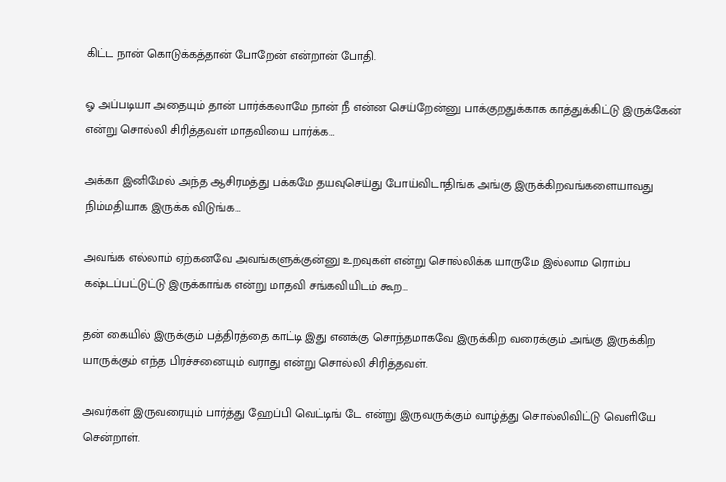கிட்ட நான் கொடுக்கத்தான் போறேன் என்றான் போதி.

ஓ அப்படியா அதையும் தான் பார்க்கலாமே நான் நீ என்ன செய்றேன்னு பாக்குறதுக்காக காத்துக்கிட்டு இருக்கேன் என்று சொல்லி சிரித்தவள் மாதவியை பார்க்க…

அக்கா இனிமேல் அந்த ஆசிரமத்து பக்கமே தயவுசெய்து போய்விடாதிங்க அங்கு இருக்கிறவங்களையாவது நிம்மதியாக இருக்க விடுங்க…

அவங்க எல்லாம் ஏற்கனவே அவங்களுக்குன்னு உறவுகள் என்று சொல்லிக்க யாருமே இல்லாம ரொம்ப கஷ்டப்பட்டுட்டு இருக்காங்க என்று மாதவி சங்கவியிடம் கூற…

தன் கையில் இருக்கும் பத்திரத்தை காட்டி இது எனக்கு சொந்தமாகவே இருக்கிற வரைக்கும் அங்கு இருக்கிற யாருக்கும் எந்த பிரச்சனையும் வராது என்று சொல்லி சிரித்தவள்.

அவர்கள் இருவரையும் பார்த்து ஹேப்பி வெட்டிங் டே என்று இருவருக்கும் வாழ்த்து சொல்லிவிட்டு வெளியே சென்றாள்.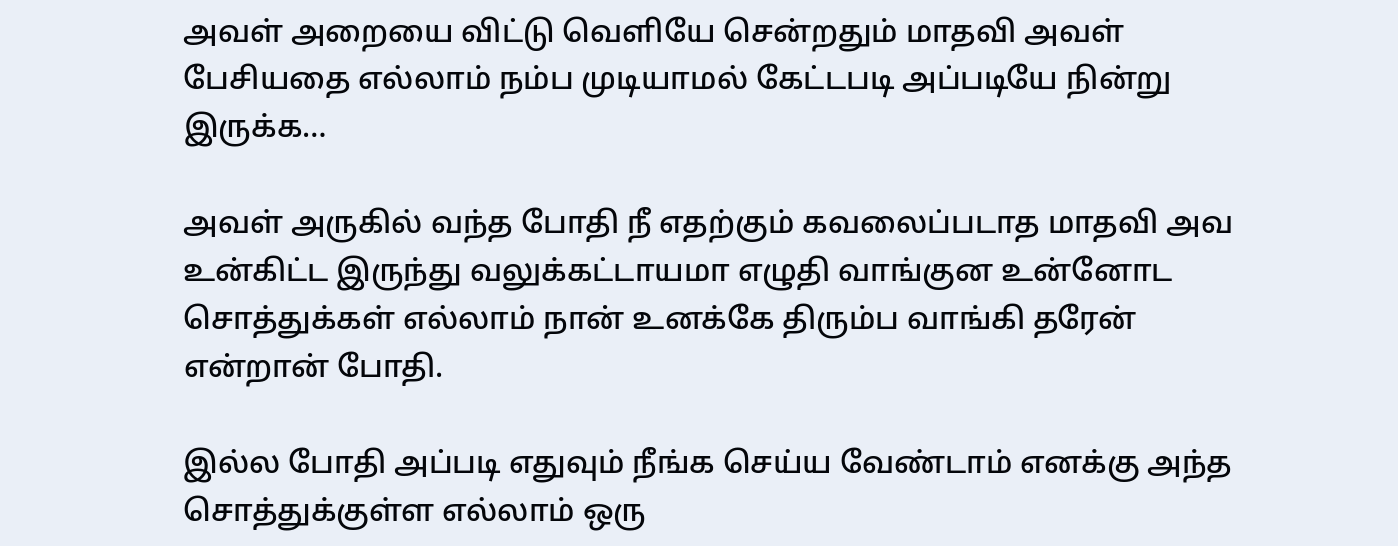அவள் அறையை விட்டு வெளியே சென்றதும் மாதவி அவள் பேசியதை எல்லாம் நம்ப முடியாமல் கேட்டபடி அப்படியே நின்று இருக்க…

அவள் அருகில் வந்த போதி நீ எதற்கும் கவலைப்படாத மாதவி அவ உன்கிட்ட இருந்து வலுக்கட்டாயமா எழுதி வாங்குன உன்னோட சொத்துக்கள் எல்லாம் நான் உனக்கே திரும்ப வாங்கி தரேன் என்றான் போதி.

இல்ல போதி அப்படி எதுவும் நீங்க செய்ய வேண்டாம் எனக்கு அந்த சொத்துக்குள்ள எல்லாம் ஒரு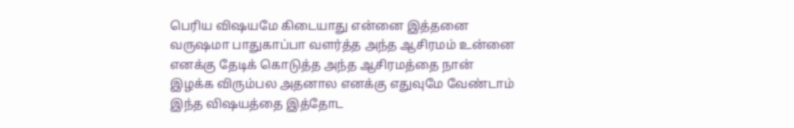பெரிய விஷயமே கிடையாது என்னை இத்தனை வருஷமா பாதுகாப்பா வளர்த்த அந்த ஆசிரமம் உன்னை எனக்கு தேடிக் கொடுத்த அந்த ஆசிரமத்தை நான் இழக்க விரும்பல அதனால எனக்கு எதுவுமே வேண்டாம் இந்த விஷயத்தை இத்தோட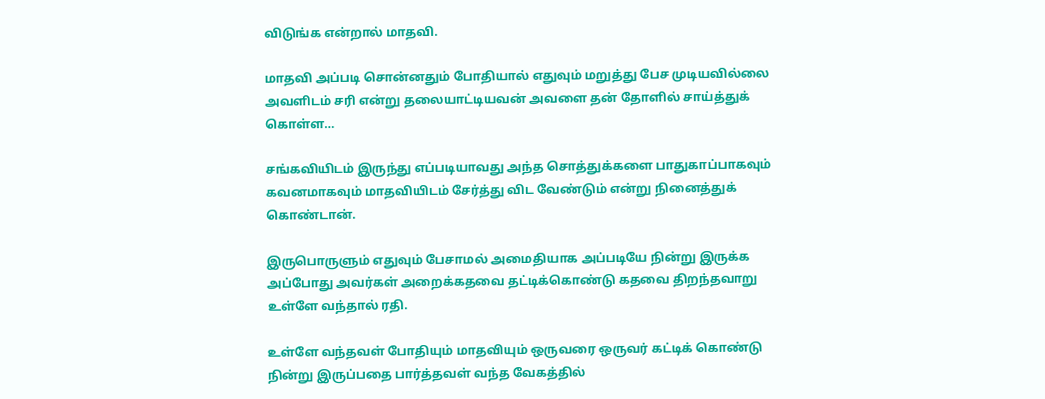விடுங்க என்றால் மாதவி.

மாதவி அப்படி சொன்னதும் போதியால் எதுவும் மறுத்து பேச முடியவில்லை அவளிடம் சரி என்று தலையாட்டியவன் அவளை தன் தோளில் சாய்த்துக் கொள்ள…

சங்கவியிடம் இருந்து எப்படியாவது அந்த சொத்துக்களை பாதுகாப்பாகவும் கவனமாகவும் மாதவியிடம் சேர்த்து விட வேண்டும் என்று நினைத்துக் கொண்டான்.

இருபொருளும் எதுவும் பேசாமல் அமைதியாக அப்படியே நின்று இருக்க அப்போது அவர்கள் அறைக்கதவை தட்டிக்கொண்டு கதவை திறந்தவாறு உள்ளே வந்தால் ரதி.

உள்ளே வந்தவள் போதியும் மாதவியும் ஒருவரை ஒருவர் கட்டிக் கொண்டு நின்று இருப்பதை பார்த்தவள் வந்த வேகத்தில்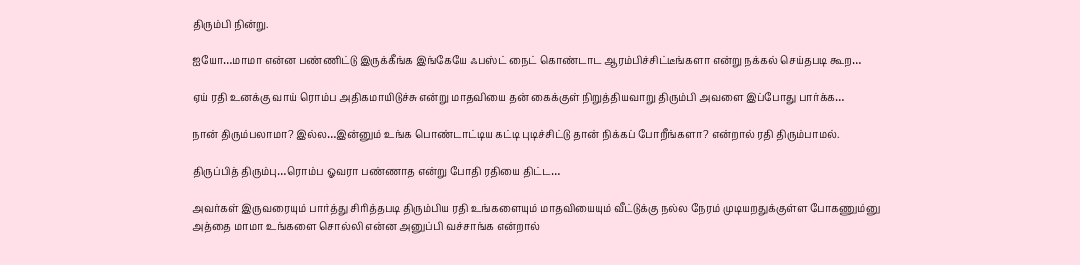திரும்பி நின்று.

ஐயோ…மாமா என்ன பண்ணிட்டு இருக்கீங்க இங்கேயே ஃபஸ்ட் நைட் கொண்டாட ஆரம்பிச்சிட்டீங்களா என்று நக்கல் செய்தபடி கூற…

ஏய் ரதி உனக்கு வாய் ரொம்ப அதிகமாயிடுச்சு என்று மாதவியை தன் கைக்குள் நிறுத்தியவாறு திரும்பி அவளை இப்போது பார்க்க…

நான் திரும்பலாமா? இல்ல…இன்னும் உங்க பொண்டாட்டிய கட்டி புடிச்சிட்டு தான் நிக்கப் போறீங்களா? என்றால் ரதி திரும்பாமல்.

திருப்பித் திரும்பு…ரொம்ப ஓவரா பண்ணாத என்று போதி ரதியை திட்ட…

அவர்கள் இருவரையும் பார்த்து சிரித்தபடி திரும்பிய ரதி உங்களையும் மாதவியையும் வீட்டுக்கு நல்ல நேரம் முடியறதுக்குள்ள போகணும்னு அத்தை மாமா உங்களை சொல்லி என்ன அனுப்பி வச்சாங்க என்றால்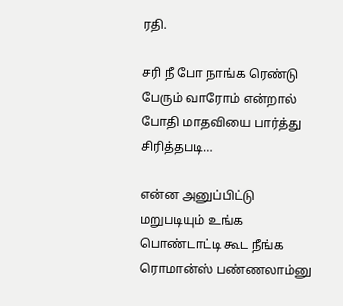ரதி.

சரி நீ போ நாங்க ரெண்டு பேரும் வாரோம் என்றால் போதி மாதவியை பார்த்து சிரித்தபடி…

என்ன அனுப்பிட்டு மறுபடியும் உங்க பொண்டாட்டி கூட நீங்க ரொமான்ஸ் பண்ணலாம்னு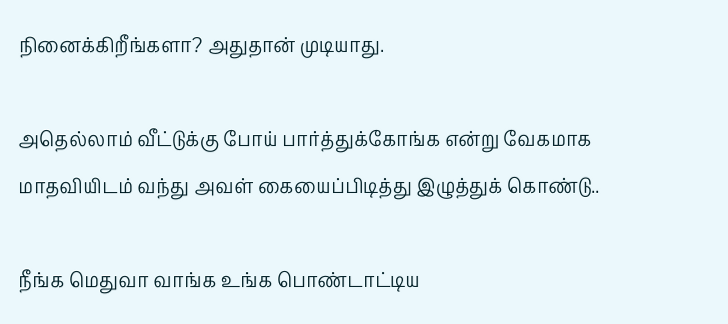நினைக்கிறீங்களா? அதுதான் முடியாது.

அதெல்லாம் வீட்டுக்கு போய் பார்த்துக்கோங்க என்று வேகமாக மாதவியிடம் வந்து அவள் கையைப்பிடித்து இழுத்துக் கொண்டு..

நீங்க மெதுவா வாங்க உங்க பொண்டாட்டிய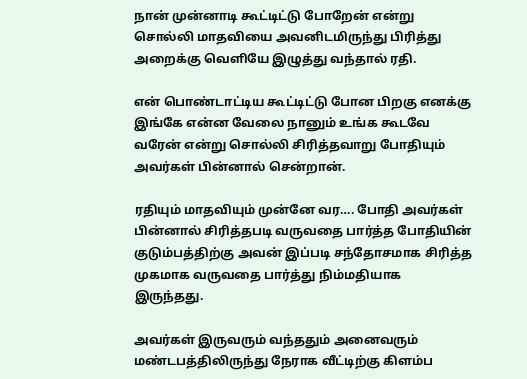நான் முன்னாடி கூட்டிட்டு போறேன் என்று சொல்லி மாதவியை அவனிடமிருந்து பிரித்து அறைக்கு வெளியே இழுத்து வந்தால் ரதி.

என் பொண்டாட்டிய கூட்டிட்டு போன பிறகு எனக்கு இங்கே என்ன வேலை நானும் உங்க கூடவே வரேன் என்று சொல்லி சிரித்தவாறு போதியும் அவர்கள் பின்னால் சென்றான்.

ரதியும் மாதவியும் முன்னே வர…. போதி அவர்கள் பின்னால் சிரித்தபடி வருவதை பார்த்த போதியின் குடும்பத்திற்கு அவன் இப்படி சந்தோசமாக சிரித்த முகமாக வருவதை பார்த்து நிம்மதியாக இருந்தது.

அவர்கள் இருவரும் வந்ததும் அனைவரும் மண்டபத்திலிருந்து நேராக வீட்டிற்கு கிளம்ப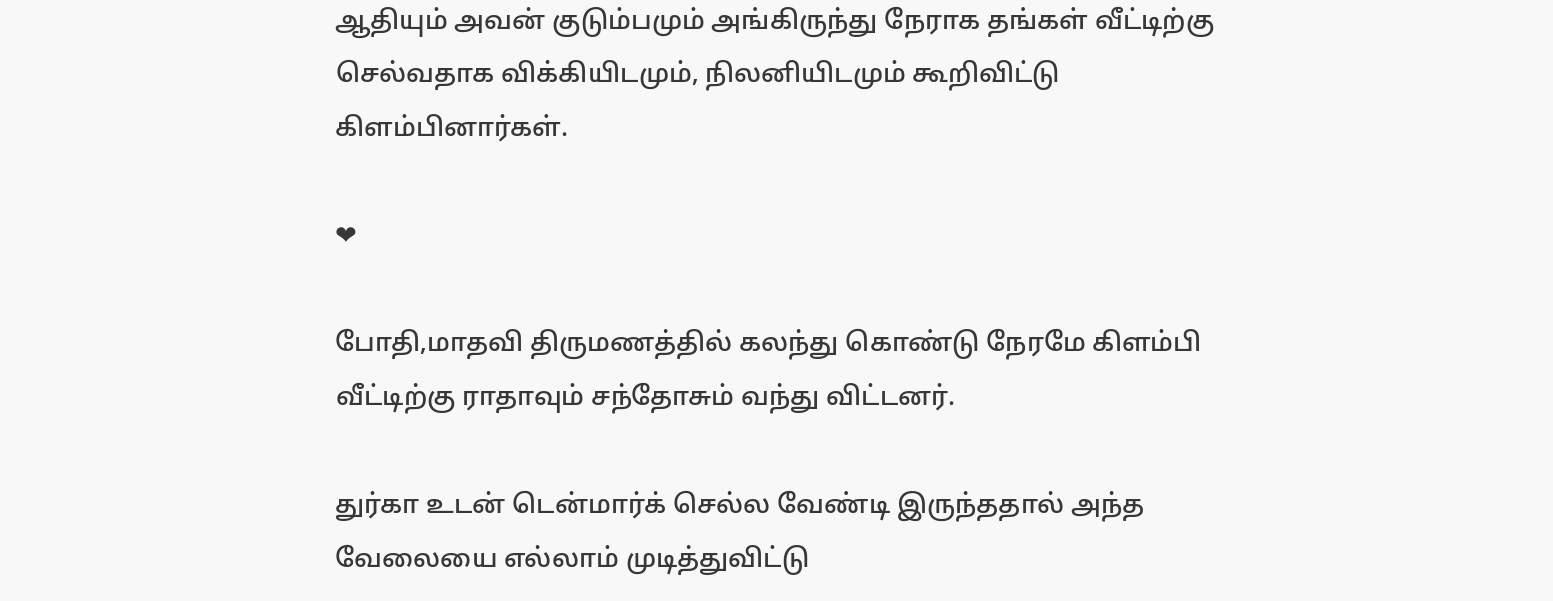ஆதியும் அவன் குடும்பமும் அங்கிருந்து நேராக தங்கள் வீட்டிற்கு செல்வதாக விக்கியிடமும், நிலனியிடமும் கூறிவிட்டு கிளம்பினார்கள்.

❤

போதி,மாதவி திருமணத்தில் கலந்து கொண்டு நேரமே கிளம்பி வீட்டிற்கு ராதாவும் சந்தோசும் வந்து விட்டனர்.

துர்கா உடன் டென்மார்க் செல்ல வேண்டி இருந்ததால் அந்த வேலையை எல்லாம் முடித்துவிட்டு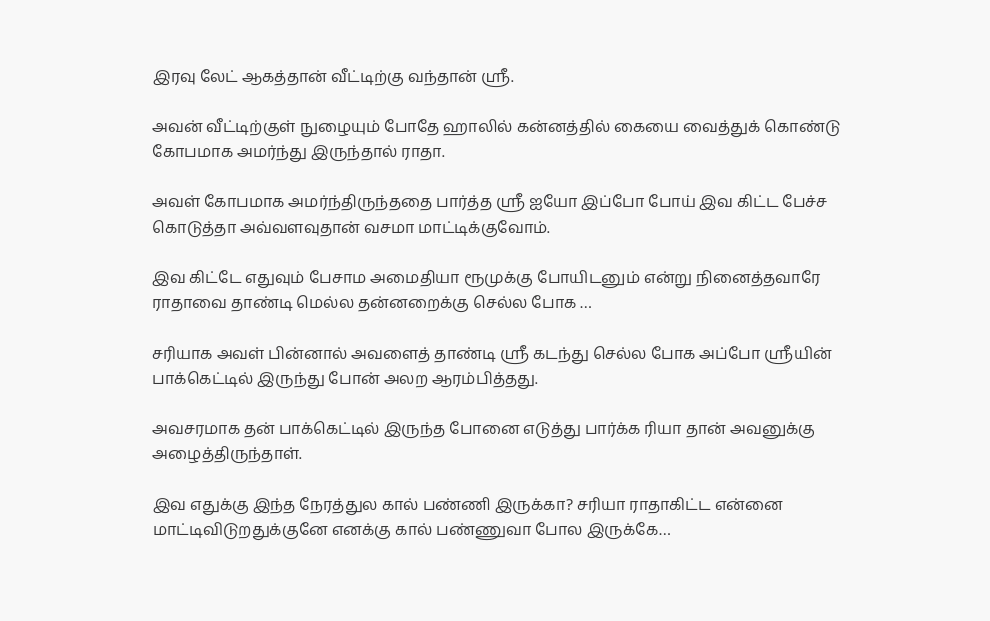இரவு லேட் ஆகத்தான் வீட்டிற்கு வந்தான் ஸ்ரீ.

அவன் வீட்டிற்குள் நுழையும் போதே ஹாலில் கன்னத்தில் கையை வைத்துக் கொண்டு கோபமாக அமர்ந்து இருந்தால் ராதா.

அவள் கோபமாக அமர்ந்திருந்ததை பார்த்த ஸ்ரீ ஐயோ இப்போ போய் இவ கிட்ட பேச்ச கொடுத்தா அவ்வளவுதான் வசமா மாட்டிக்குவோம்.

இவ கிட்டே எதுவும் பேசாம அமைதியா ரூமுக்கு போயிடனும் என்று நினைத்தவாரே ராதாவை தாண்டி மெல்ல தன்னறைக்கு செல்ல போக …

சரியாக அவள் பின்னால் அவளைத் தாண்டி ஸ்ரீ கடந்து செல்ல போக அப்போ ஸ்ரீயின் பாக்கெட்டில் இருந்து போன் அலற ஆரம்பித்தது.

அவசரமாக தன் பாக்கெட்டில் இருந்த போனை எடுத்து பார்க்க ரியா தான் அவனுக்கு அழைத்திருந்தாள்.

இவ எதுக்கு இந்த நேரத்துல கால் பண்ணி இருக்கா? சரியா ராதாகிட்ட என்னை மாட்டிவிடுறதுக்குனே எனக்கு கால் பண்ணுவா போல இருக்கே…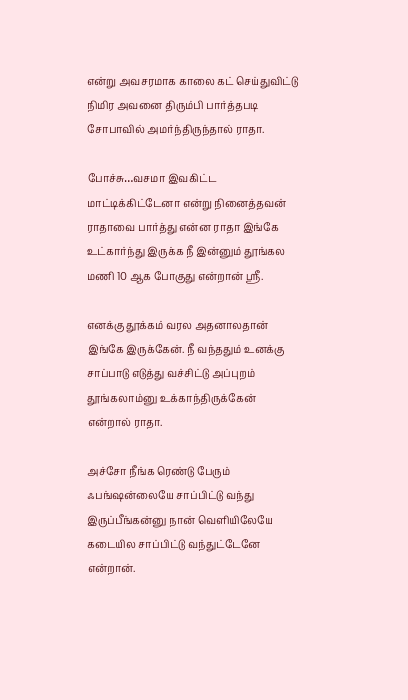என்று அவசரமாக காலை கட் செய்துவிட்டு நிமிர அவனை திரும்பி பார்த்தபடி சோபாவில் அமர்ந்திருந்தால் ராதா.

போச்சு…வசமா இவகிட்ட மாட்டிக்கிட்டேனா என்று நினைத்தவன் ராதாவை பார்த்து என்ன ராதா இங்கே உட்கார்ந்து இருக்க நீ இன்னும் தூங்கல மணி 10 ஆக போகுது என்றான் ஸ்ரீ.

எனக்கு தூக்கம் வரல அதனாலதான் இங்கே இருக்கேன். நீ வந்ததும் உனக்கு சாப்பாடு எடுத்து வச்சிட்டு அப்புறம் தூங்கலாம்னு உக்காந்திருக்கேன் என்றால் ராதா.

அச்சோ நீங்க ரெண்டு பேரும் ஃபங்ஷன்லையே சாப்பிட்டு வந்து இருப்பீங்கன்னு நான் வெளியிலேயே கடையில சாப்பிட்டு வந்துட்டேனே என்றான்.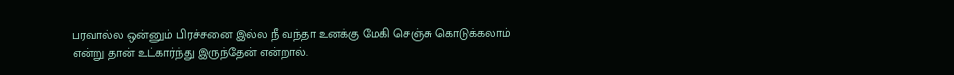பரவால்ல ஒன்னும் பிரச்சனை இல்ல நீ வந்தா உனக்கு மேகி செஞ்சு கொடுக்கலாம் என்று தான் உட்கார்ந்து இருந்தேன் என்றால்.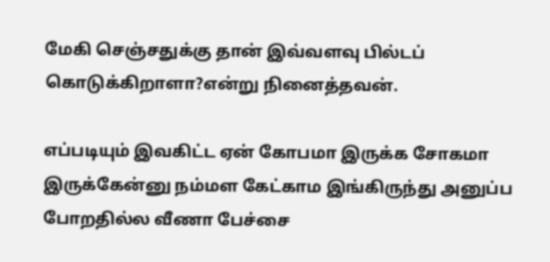மேகி செஞ்சதுக்கு தான் இவ்வளவு பில்டப் கொடுக்கிறாளா?என்று நினைத்தவன்.

எப்படியும் இவகிட்ட ஏன் கோபமா இருக்க சோகமா இருக்கேன்னு நம்மள கேட்காம இங்கிருந்து அனுப்ப போறதில்ல வீணா பேச்சை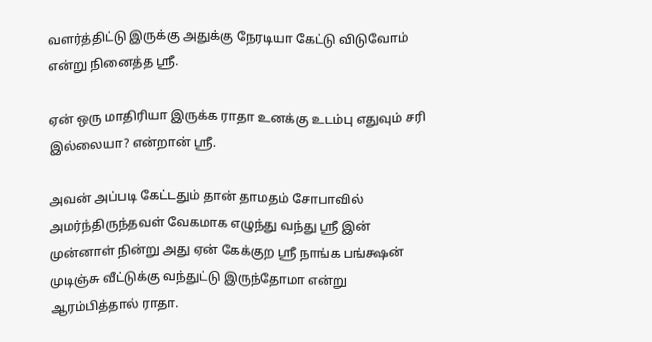வளர்த்திட்டு இருக்கு அதுக்கு நேரடியா கேட்டு விடுவோம் என்று நினைத்த ஸ்ரீ.

ஏன் ஒரு மாதிரியா இருக்க ராதா உனக்கு உடம்பு எதுவும் சரி இல்லையா? என்றான் ஸ்ரீ.

அவன் அப்படி கேட்டதும் தான் தாமதம் சோபாவில் அமர்ந்திருந்தவள் வேகமாக எழுந்து வந்து ஸ்ரீ இன் முன்னாள் நின்று அது ஏன் கேக்குற ஸ்ரீ நாங்க பங்க்ஷன் முடிஞ்சு வீட்டுக்கு வந்துட்டு இருந்தோமா என்று ஆரம்பித்தால் ராதா.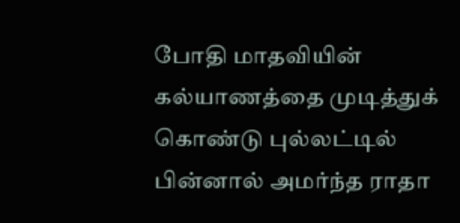போதி மாதவியின் கல்யாணத்தை முடித்துக் கொண்டு புல்லட்டில் பின்னால் அமர்ந்த ராதா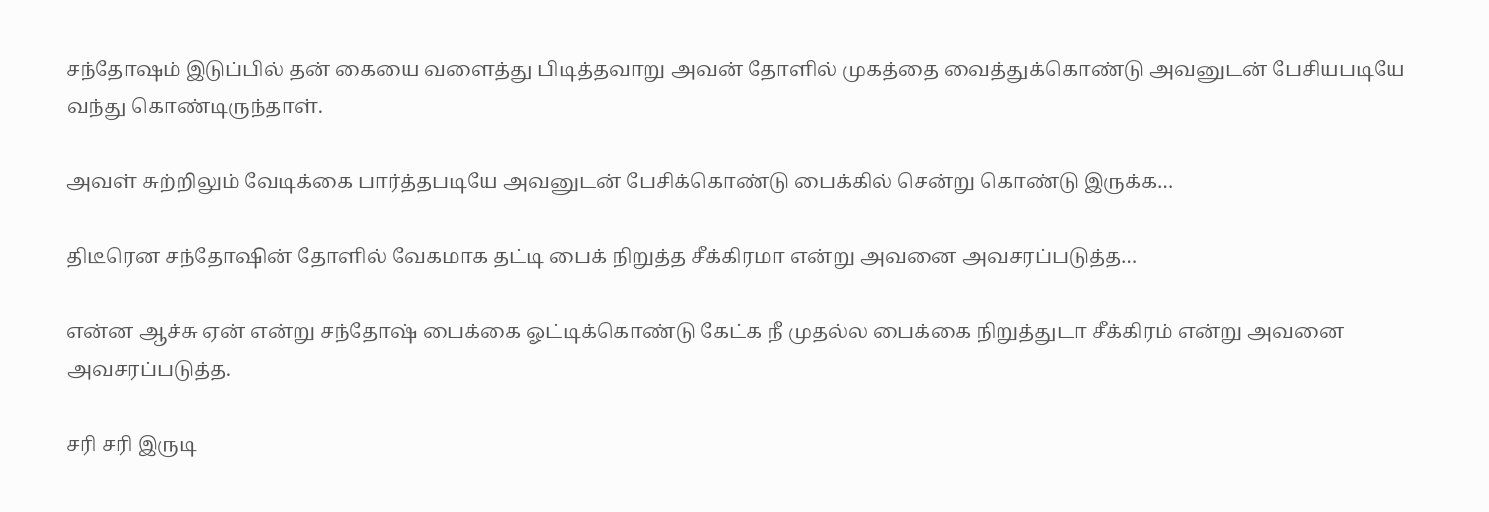சந்தோஷம் இடுப்பில் தன் கையை வளைத்து பிடித்தவாறு அவன் தோளில் முகத்தை வைத்துக்கொண்டு அவனுடன் பேசியபடியே வந்து கொண்டிருந்தாள்.

அவள் சுற்றிலும் வேடிக்கை பார்த்தபடியே அவனுடன் பேசிக்கொண்டு பைக்கில் சென்று கொண்டு இருக்க…

திடீரென சந்தோஷின் தோளில் வேகமாக தட்டி பைக் நிறுத்த சீக்கிரமா என்று அவனை அவசரப்படுத்த…

என்ன ஆச்சு ஏன் என்று சந்தோஷ் பைக்கை ஓட்டிக்கொண்டு கேட்க நீ முதல்ல பைக்கை நிறுத்துடா சீக்கிரம் என்று அவனை அவசரப்படுத்த.

சரி சரி இருடி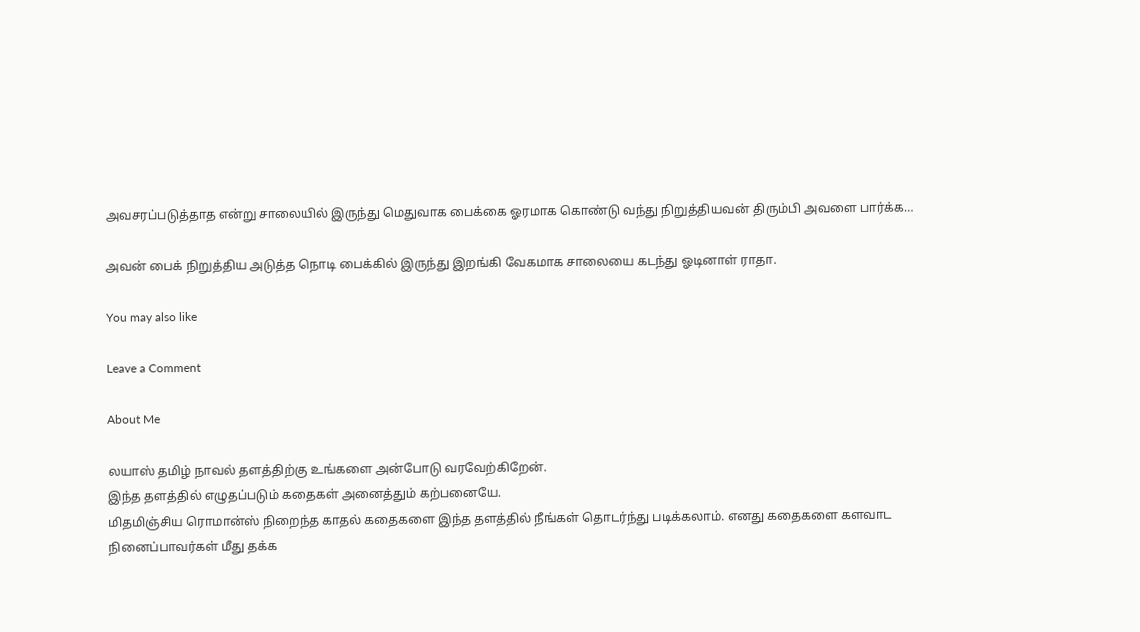அவசரப்படுத்தாத என்று சாலையில் இருந்து மெதுவாக பைக்கை ஓரமாக கொண்டு வந்து நிறுத்தியவன் திரும்பி அவளை பார்க்க…

அவன் பைக் நிறுத்திய அடுத்த நொடி பைக்கில் இருந்து இறங்கி வேகமாக சாலையை கடந்து ஓடினாள் ராதா.

You may also like

Leave a Comment

About Me

லயாஸ் தமிழ் நாவல் தளத்திற்கு உங்களை அன்போடு வரவேற்கிறேன்.
இந்த தளத்தில் எழுதப்படும் கதைகள் அனைத்தும் கற்பனையே.
மிதமிஞ்சிய ரொமான்ஸ் நிறைந்த காதல் கதைகளை இந்த தளத்தில் நீங்கள் தொடர்ந்து படிக்கலாம். எனது கதைகளை களவாட நினைப்பாவர்கள் மீது தக்க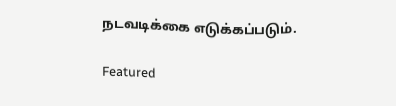நடவடிக்கை எடுக்கப்படும்.

Featured